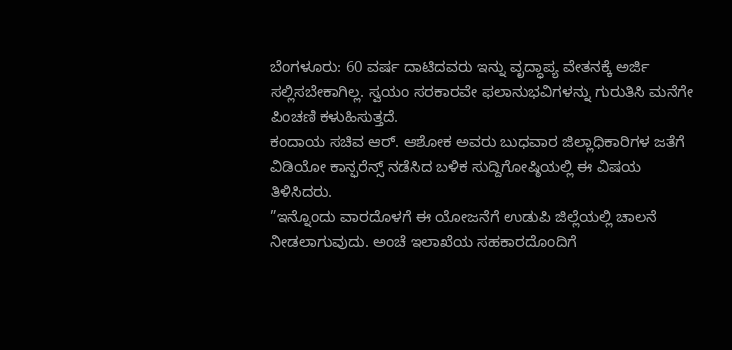ಬೆಂಗಳೂರು: 60 ವರ್ಷ ದಾಟಿದವರು ಇನ್ನು ವೃದ್ಧಾಪ್ಯ ವೇತನಕ್ಕೆ ಅರ್ಜಿ ಸಲ್ಲಿಸಬೇಕಾಗಿಲ್ಲ. ಸ್ವಯಂ ಸರಕಾರವೇ ಫಲಾನುಭವಿಗಳನ್ನು ಗುರುತಿಸಿ ಮನೆಗೇ ಪಿಂಚಣಿ ಕಳುಹಿಸುತ್ತದೆ.
ಕಂದಾಯ ಸಚಿವ ಆರ್. ಆಶೋಕ ಅವರು ಬುಧವಾರ ಜಿಲ್ಲಾಧಿಕಾರಿಗಳ ಜತೆಗೆ ವಿಡಿಯೋ ಕಾನ್ಫರೆನ್ಸ್ ನಡೆಸಿದ ಬಳಿಕ ಸುದ್ದಿಗೋಷ್ಠಿಯಲ್ಲಿ ಈ ವಿಷಯ ತಿಳಿಸಿದರು.
”ಇನ್ನೊಂದು ವಾರದೊಳಗೆ ಈ ಯೋಜನೆಗೆ ಉಡುಪಿ ಜಿಲ್ಲೆಯಲ್ಲಿ ಚಾಲನೆ ನೀಡಲಾಗುವುದು. ಅಂಚೆ ಇಲಾಖೆಯ ಸಹಕಾರದೊಂದಿಗೆ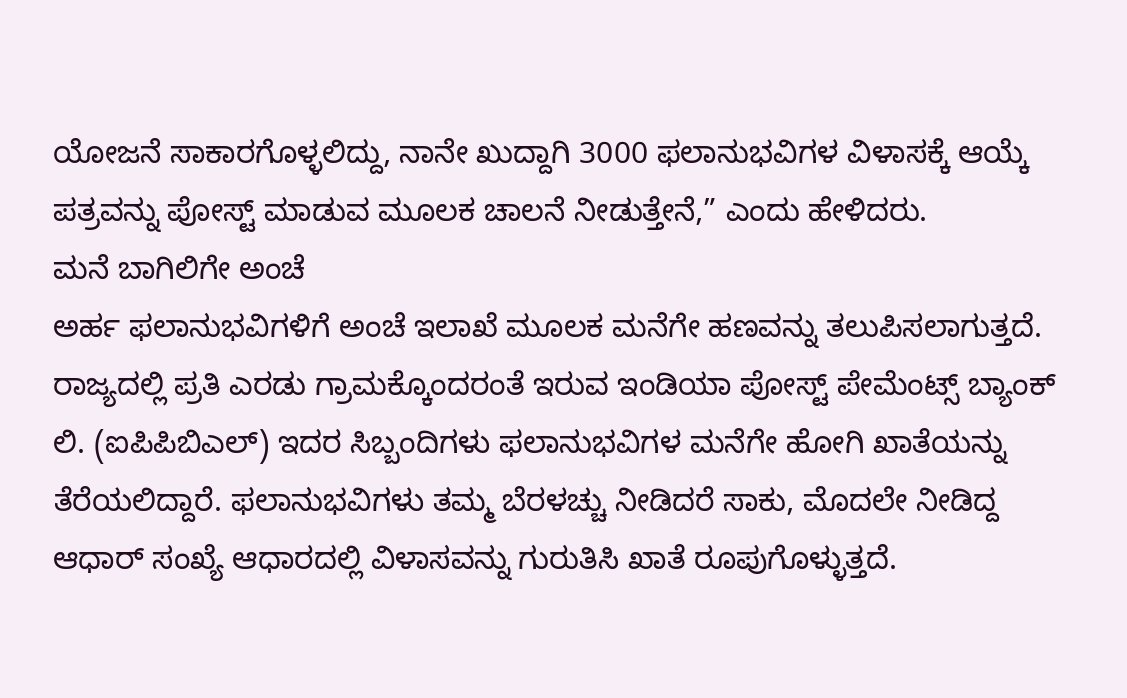ಯೋಜನೆ ಸಾಕಾರಗೊಳ್ಳಲಿದ್ದು, ನಾನೇ ಖುದ್ದಾಗಿ 3000 ಫಲಾನುಭವಿಗಳ ವಿಳಾಸಕ್ಕೆ ಆಯ್ಕೆ ಪತ್ರವನ್ನು ಪೋಸ್ಟ್ ಮಾಡುವ ಮೂಲಕ ಚಾಲನೆ ನೀಡುತ್ತೇನೆ,” ಎಂದು ಹೇಳಿದರು.
ಮನೆ ಬಾಗಿಲಿಗೇ ಅಂಚೆ
ಅರ್ಹ ಫಲಾನುಭವಿಗಳಿಗೆ ಅಂಚೆ ಇಲಾಖೆ ಮೂಲಕ ಮನೆಗೇ ಹಣವನ್ನು ತಲುಪಿಸಲಾಗುತ್ತದೆ. ರಾಜ್ಯದಲ್ಲಿ ಪ್ರತಿ ಎರಡು ಗ್ರಾಮಕ್ಕೊಂದರಂತೆ ಇರುವ ಇಂಡಿಯಾ ಪೋಸ್ಟ್ ಪೇಮೆಂಟ್ಸ್ ಬ್ಯಾಂಕ್ ಲಿ. (ಐಪಿಪಿಬಿಎಲ್) ಇದರ ಸಿಬ್ಬಂದಿಗಳು ಫಲಾನುಭವಿಗಳ ಮನೆಗೇ ಹೋಗಿ ಖಾತೆಯನ್ನು ತೆರೆಯಲಿದ್ದಾರೆ. ಫಲಾನುಭವಿಗಳು ತಮ್ಮ ಬೆರಳಚ್ಚು ನೀಡಿದರೆ ಸಾಕು, ಮೊದಲೇ ನೀಡಿದ್ದ ಆಧಾರ್ ಸಂಖ್ಯೆ ಆಧಾರದಲ್ಲಿ ವಿಳಾಸವನ್ನು ಗುರುತಿಸಿ ಖಾತೆ ರೂಪುಗೊಳ್ಳುತ್ತದೆ.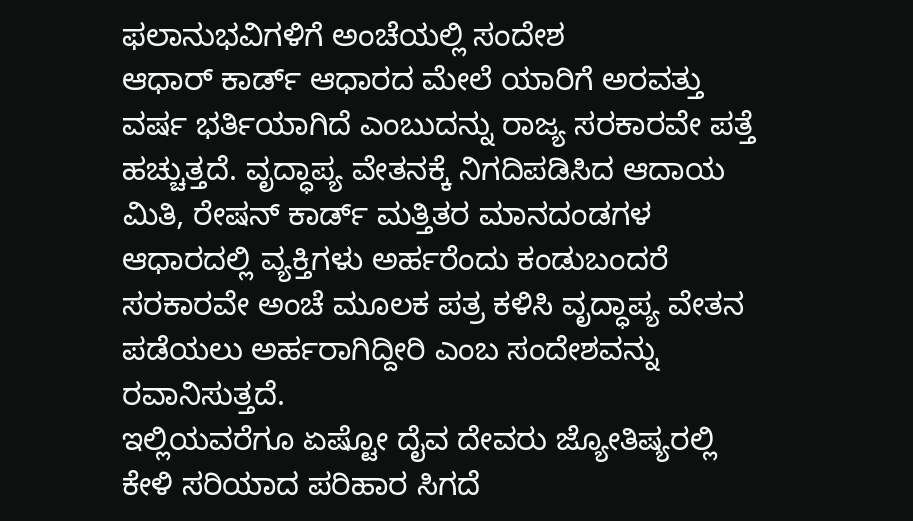ಫಲಾನುಭವಿಗಳಿಗೆ ಅಂಚೆಯಲ್ಲಿ ಸಂದೇಶ
ಆಧಾರ್ ಕಾರ್ಡ್ ಆಧಾರದ ಮೇಲೆ ಯಾರಿಗೆ ಅರವತ್ತು ವರ್ಷ ಭರ್ತಿಯಾಗಿದೆ ಎಂಬುದನ್ನು ರಾಜ್ಯ ಸರಕಾರವೇ ಪತ್ತೆ ಹಚ್ಚುತ್ತದೆ. ವೃದ್ಧಾಪ್ಯ ವೇತನಕ್ಕೆ ನಿಗದಿಪಡಿಸಿದ ಆದಾಯ ಮಿತಿ, ರೇಷನ್ ಕಾರ್ಡ್ ಮತ್ತಿತರ ಮಾನದಂಡಗಳ ಆಧಾರದಲ್ಲಿ ವ್ಯಕ್ತಿಗಳು ಅರ್ಹರೆಂದು ಕಂಡುಬಂದರೆ ಸರಕಾರವೇ ಅಂಚೆ ಮೂಲಕ ಪತ್ರ ಕಳಿಸಿ ವೃದ್ಧಾಪ್ಯ ವೇತನ ಪಡೆಯಲು ಅರ್ಹರಾಗಿದ್ದೀರಿ ಎಂಬ ಸಂದೇಶವನ್ನು ರವಾನಿಸುತ್ತದೆ.
ಇಲ್ಲಿಯವರೆಗೂ ಏಷ್ಟೋ ದೈವ ದೇವರು ಜ್ಯೋತಿಷ್ಯರಲ್ಲಿ ಕೇಳಿ ಸರಿಯಾದ ಪರಿಹಾರ ಸಿಗದೆ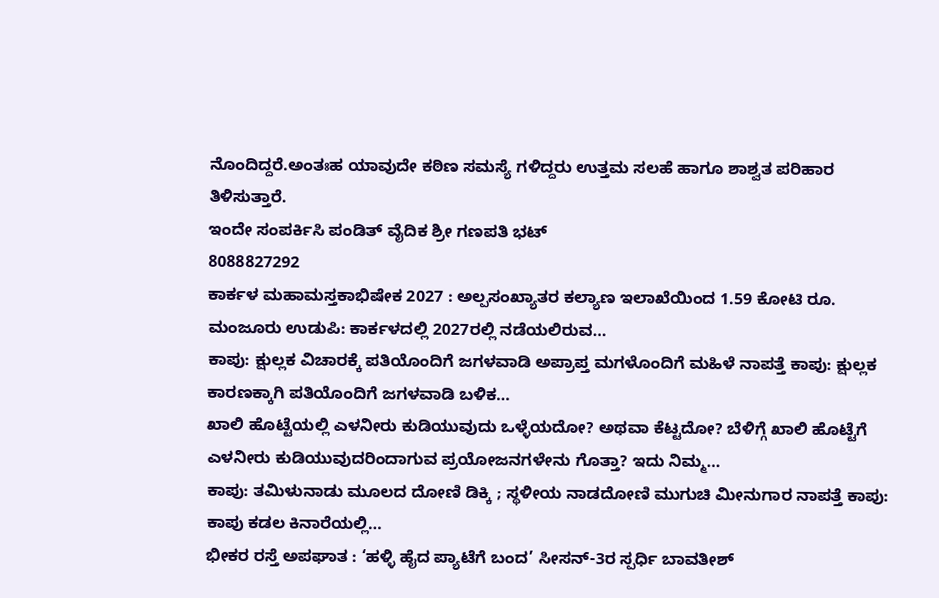ನೊಂದಿದ್ದರೆ.ಅಂತಃಹ ಯಾವುದೇ ಕಠಿಣ ಸಮಸ್ಯೆ ಗಳಿದ್ದರು ಉತ್ತಮ ಸಲಹೆ ಹಾಗೂ ಶಾಶ್ವತ ಪರಿಹಾರ ತಿಳಿಸುತ್ತಾರೆ.
ಇಂದೇ ಸಂಪರ್ಕಿಸಿ ಪಂಡಿತ್ ವೈದಿಕ ಶ್ರೀ ಗಣಪತಿ ಭಟ್
8088827292
ಕಾರ್ಕಳ ಮಹಾಮಸ್ತಕಾಭಿಷೇಕ 2027 : ಅಲ್ಪಸಂಖ್ಯಾತರ ಕಲ್ಯಾಣ ಇಲಾಖೆಯಿಂದ 1.59 ಕೋಟಿ ರೂ. ಮಂಜೂರು ಉಡುಪಿ: ಕಾರ್ಕಳದಲ್ಲಿ 2027ರಲ್ಲಿ ನಡೆಯಲಿರುವ…
ಕಾಪು: ಕ್ಷುಲ್ಲಕ ವಿಚಾರಕ್ಕೆ ಪತಿಯೊಂದಿಗೆ ಜಗಳವಾಡಿ ಅಪ್ರಾಪ್ತ ಮಗಳೊಂದಿಗೆ ಮಹಿಳೆ ನಾಪತ್ತೆ ಕಾಪು: ಕ್ಷುಲ್ಲಕ ಕಾರಣಕ್ಕಾಗಿ ಪತಿಯೊಂದಿಗೆ ಜಗಳವಾಡಿ ಬಳಿಕ…
ಖಾಲಿ ಹೊಟ್ಟೆಯಲ್ಲಿ ಎಳನೀರು ಕುಡಿಯುವುದು ಒಳ್ಳೆಯದೋ? ಅಥವಾ ಕೆಟ್ಟದೋ? ಬೆಳಿಗ್ಗೆ ಖಾಲಿ ಹೊಟ್ಟೆಗೆ ಎಳನೀರು ಕುಡಿಯುವುದರಿಂದಾಗುವ ಪ್ರಯೋಜನಗಳೇನು ಗೊತ್ತಾ? ಇದು ನಿಮ್ಮ…
ಕಾಪು: ತಮಿಳುನಾಡು ಮೂಲದ ದೋಣಿ ಡಿಕ್ಕಿ ; ಸ್ಥಳೀಯ ನಾಡದೋಣಿ ಮುಗುಚಿ ಮೀನುಗಾರ ನಾಪತ್ತೆ ಕಾಪು: ಕಾಪು ಕಡಲ ಕಿನಾರೆಯಲ್ಲಿ…
ಭೀಕರ ರಸ್ತೆ ಅಪಘಾತ : ‘ಹಳ್ಳಿ ಹೈದ ಪ್ಯಾಟೆಗೆ ಬಂದ’ ಸೀಸನ್-3ರ ಸ್ಪರ್ಧಿ ಬಾವತೀಶ್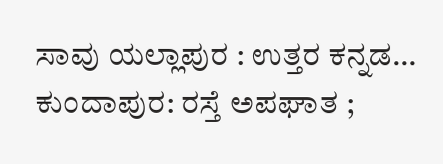ಸಾವು ಯಲ್ಲಾಪುರ : ಉತ್ತರ ಕನ್ನಡ…
ಕುಂದಾಪುರ: ರಸ್ತೆ ಅಪಘಾತ ;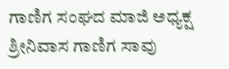ಗಾಣಿಗ ಸಂಘದ ಮಾಜಿ ಅಧ್ಯಕ್ಷ ಶ್ರೀನಿವಾಸ ಗಾಣಿಗ ಸಾವು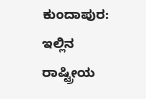ಕುಂದಾಪುರ: ಇಲ್ಲಿನ ರಾಷ್ಟ್ರೀಯ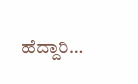ಹೆದ್ದಾರಿ…